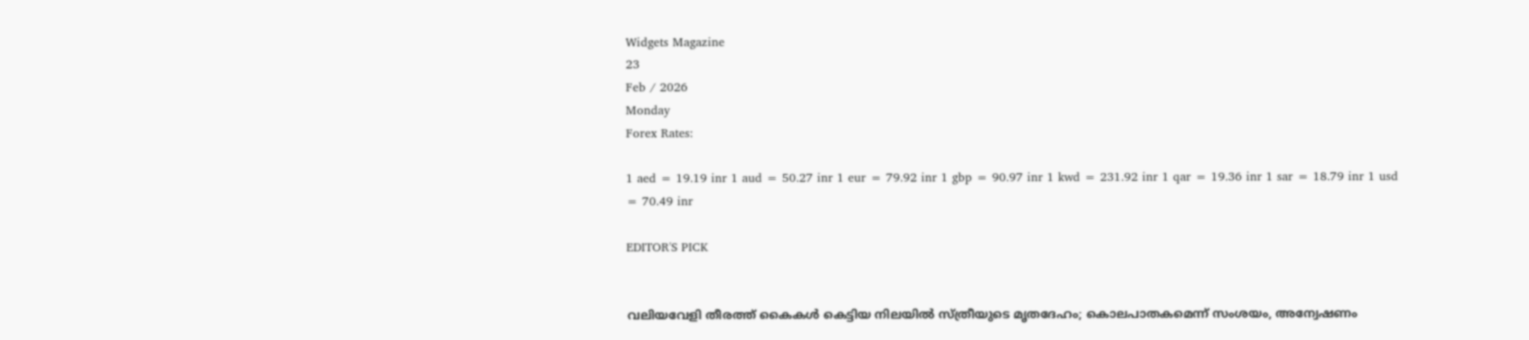Widgets Magazine
23
Feb / 2026
Monday
Forex Rates:

1 aed = 19.19 inr 1 aud = 50.27 inr 1 eur = 79.92 inr 1 gbp = 90.97 inr 1 kwd = 231.92 inr 1 qar = 19.36 inr 1 sar = 18.79 inr 1 usd = 70.49 inr

EDITOR'S PICK


വലിയവേളി തീരത്ത് കൈകൾ കെട്ടിയ നിലയിൽ സ്ത്രീയുടെ മൃതദേഹം; കൊലപാതകമെന്ന് സംശയം, അന്വേഷണം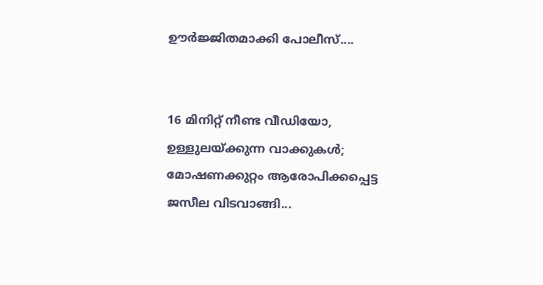ഊർജ്ജിതമാക്കി പോലീസ്....


16 മിനിറ്റ് നീണ്ട വീഡിയോ, ഉള്ളുലയ്ക്കുന്ന വാക്കുകൾ; മോഷണക്കുറ്റം ആരോപിക്കപ്പെട്ട ജസീല വിടവാങ്ങി...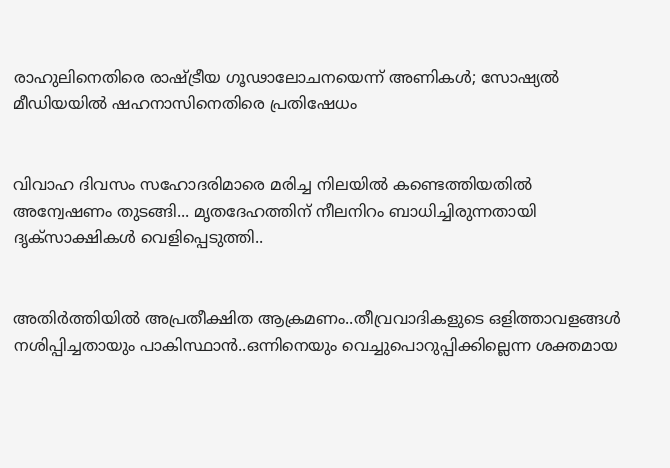രാഹുലിനെതിരെ രാഷ്ട്രീയ ഗൂഢാലോചനയെന്ന് അണികൾ; സോഷ്യൽ മീഡിയയിൽ ഷഹനാസിനെതിരെ പ്രതിഷേധം


വിവാഹ ദിവസം സഹോദരിമാരെ മരിച്ച നിലയില്‍ കണ്ടെത്തിയതില്‍ അന്വേഷണം തുടങ്ങി... മൃതദേഹത്തിന് നീലനിറം ബാധിച്ചിരുന്നതായി ദൃക്‌സാക്ഷികള്‍ വെളിപ്പെടുത്തി..


അതിർത്തിയിൽ അപ്രതീക്ഷിത ആക്രമണം..തീവ്രവാദികളുടെ ഒളിത്താവളങ്ങൾ നശിപ്പിച്ചതായും പാകിസ്ഥാൻ..ഒന്നിനെയും വെച്ചുപൊറുപ്പിക്കില്ലെന്ന ശക്തമായ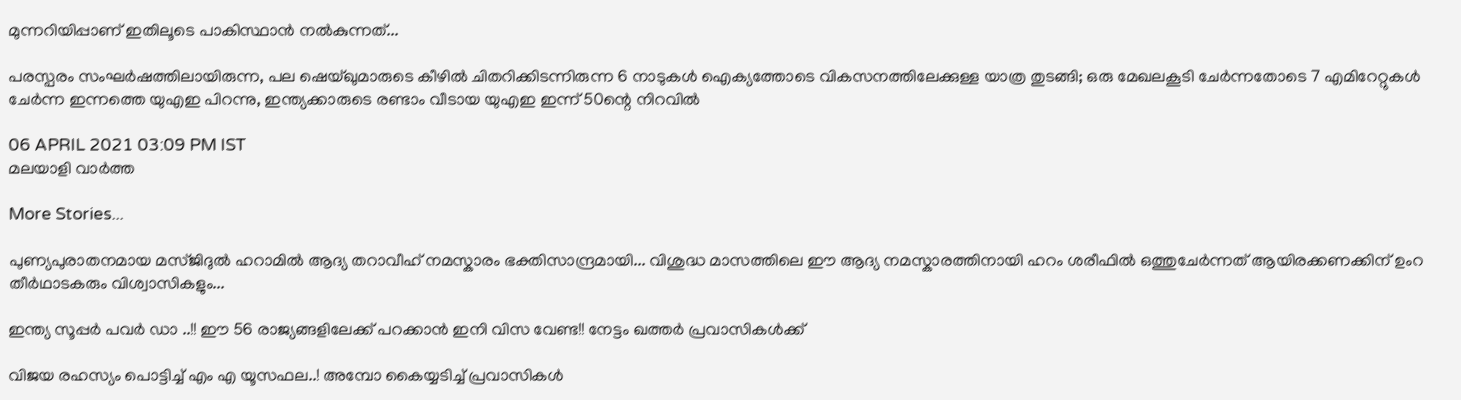മുന്നറിയിപ്പാണ് ഇതിലൂടെ പാകിസ്ഥാൻ നൽകുന്നത്...

പരസ്പരം സംഘര്‍ഷത്തിലായിരുന്ന, പല ഷെയ്ഖുമാരുടെ കീഴില്‍ ചിതറിക്കിടന്നിരുന്ന 6 നാടുകൾ ഐക്യത്തോടെ വികസനത്തിലേക്കുള്ള യാത്ര തുടങ്ങി; ഒരു മേഖലകൂടി ചേര്‍ന്നതോടെ 7 എമിറേറ്റുകള്‍ ചേര്‍ന്ന ഇന്നത്തെ യുഎഇ പിറന്നു, ഇന്ത്യക്കാരുടെ രണ്ടാം വീടായ യുഎഇ ഇന്ന് 50ന്റെ നിറവിൽ

06 APRIL 2021 03:09 PM IST
മലയാളി വാര്‍ത്ത

More Stories...

പുണ്യപുരാതനമായ മസ്ജിദുൽ ഹറാമിൽ ആദ്യ തറാവീഹ് നമസ്കാരം ഭക്തിസാന്ദ്രമായി... വിശുദ്ധ മാസത്തിലെ ഈ ആദ്യ നമസ്കാരത്തിനായി ഹറം ശരീഫിൽ ഒത്തുചേർന്നത് ആയിരക്കണക്കിന് ഉംറ തീർഥാടകരും വിശ്വാസികളും...

ഇന്ത്യ സൂപ്പർ പവർ ഡാ ..!! ഈ 56 രാജ്യങ്ങളിലേക്ക് പറക്കാൻ ഇനി വിസ വേണ്ട!! നേട്ടം ഖത്തർ പ്രവാസികൾക്ക്

വിജയ രഹസ്യം പൊട്ടിച്ച് എം എ യൂസഫല..! അമ്പോ കൈയ്യടിച്ച് പ്രവാസികൾ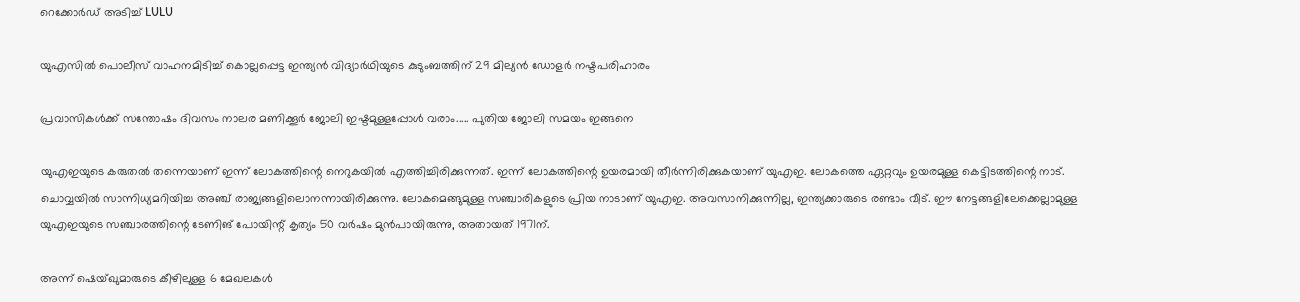റെക്കോർഡ് അടിച്ച് LULU

യുഎസിൽ പൊലീസ് വാഹനമിടിച്ച് കൊല്ലപ്പെട്ട ഇന്ത്യൻ വിദ്യാർഥിയുടെ കുടുംബത്തിന് 29 മില്യൻ ഡോളർ നഷ്ടപരിഹാരം

പ്രവാസികൾക്ക് സന്തോഷം ദിവസം നാലര മണിക്കൂര്‍ ജോലി ഇഷ്ടമുള്ളപ്പോള്‍ വരാം..... പുതിയ ജോലി സമയം ഇങ്ങനെ

യുഎഇയുടെ കരുതൽ തന്നെയാണ് ഇന്ന് ലോകത്തിന്റെ നെറുകയിൽ എത്തിച്ചിരിക്കുന്നത്. ഇന്ന് ലോകത്തിന്റെ ഉയരമായി തീർന്നിരിക്കുകയാണ് യുഎഇ. ലോകത്തെ ഏറ്റവും ഉയരമുള്ള കെട്ടിടത്തിന്റെ നാട്. ചൊവ്വയില്‍ സാന്നിധ്യമറിയിച്ച അഞ്ച് രാജ്യങ്ങളിലൊനന്നായിരിക്കുന്നു. ലോകമെങ്ങുമുള്ള സഞ്ചാരികളുടെ പ്രിയ നാടാണ് യുഎഇ. അവസാനിക്കുന്നില്ല, ഇന്ത്യക്കാരുടെ രണ്ടാം വീട്. ഈ നേട്ടങ്ങളിലേക്കെല്ലാമുള്ള യുഎഇയുടെ സഞ്ചാരത്തിന്റെ ടേണിങ് പോയിന്റ് കൃത്യം 50 വര്‍ഷം മുന്‍പായിരുന്നു, അതായത് 1971ന്.

അന്ന് ഷെയ്ഖുമാരുടെ കീഴിലുള്ള 6 മേഖലകള്‍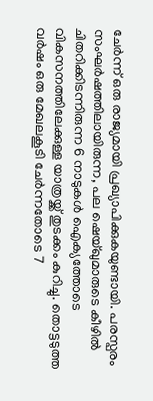ചേര്‍ന്ന് ഒരു രാജ്യമായി പ്രഖ്യാപിക്കുകയുണ്ടായി. പരസ്പരം സംഘര്‍ഷത്തിലായിരുന്ന, പല ഷെയ്ഖുമാരുടെ കീഴില്‍ ചിതറിക്കിടന്നിരുന്ന 6 നാടുകൾ ഐക്യത്തോടെ വികസനത്തിലേക്കുള്ള യാത്രയ്ക്ക് തുടക്കം കുറിച്ചു. തൊട്ടടുത്ത വര്‍ഷം ഒരു മേഖലകൂടി ചേര്‍ന്നതോടെ 7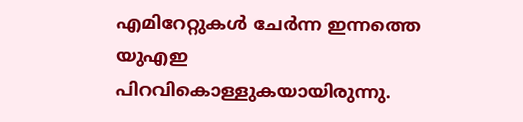എമിറേറ്റുകള്‍ ചേര്‍ന്ന ഇന്നത്തെ യുഎഇ പിറവികൊള്ളുകയായിരുന്നു.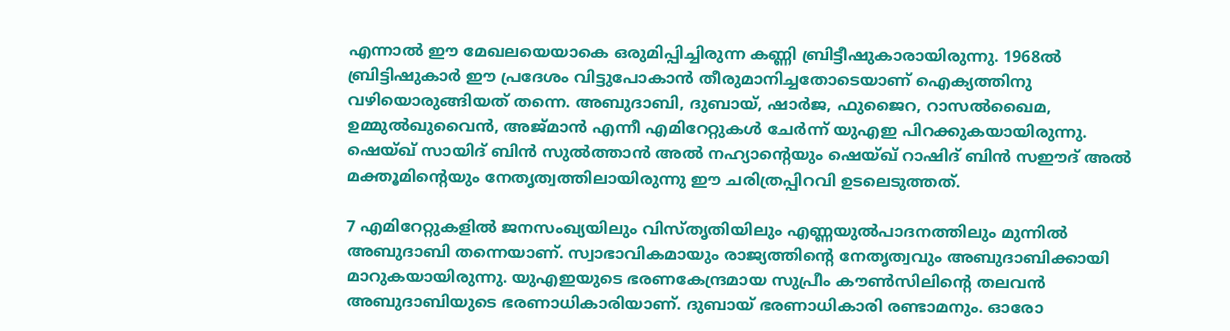എന്നാൽ ഈ മേഖലയെയാകെ ഒരുമിപ്പിച്ചിരുന്ന കണ്ണി ബ്രിട്ടീഷുകാരായിരുന്നു. 1968ല്‍ ബ്രിട്ടിഷുകാര്‍ ഈ പ്രദേശം വിട്ടുപോകാന്‍ തീരുമാനിച്ചതോടെയാണ് ഐക്യത്തിനു വഴിയൊരുങ്ങിയത് തന്നെ. അബുദാബി, ദുബായ്, ഷാര്‍ജ, ഫുജൈറ, റാസല്‍ഖൈമ, ഉമ്മുല്‍ഖുവൈന്‍, അജ്മാന്‍ എന്നീ എമിറേറ്റുകള്‍ ചേര്‍ന്ന് യുഎഇ പിറക്കുകയായിരുന്നു. ഷെയ്ഖ് സായിദ് ബിൻ സുൽത്താൻ അൽ നഹ്യാന്റെയും ഷെയ്ഖ് റാഷിദ് ബിൻ സഈദ് അൽ മക്തൂമിന്റെയും നേതൃത്വത്തിലായിരുന്നു ഈ ചരിത്രപ്പിറവി ഉടലെടുത്തത്.

7 എമിറേറ്റുകളില്‍ ജനസംഖ്യയിലും വിസ്തൃതിയിലും എണ്ണയുല്‍പാദനത്തിലും മുന്നില്‍ അബുദാബി തന്നെയാണ്. സ്വാഭാവികമായും രാജ്യത്തിന്റെ നേതൃത്വവും അബുദാബിക്കായി മാറുകയായിരുന്നു. യുഎഇയുടെ ഭരണകേന്ദ്രമായ സുപ്രീം കൗണ്‍സിലിന്റെ തലവന്‍ അബുദാബിയുടെ ഭരണാധികാരിയാണ്. ദുബായ് ഭരണാധികാരി രണ്ടാമനും. ഓരോ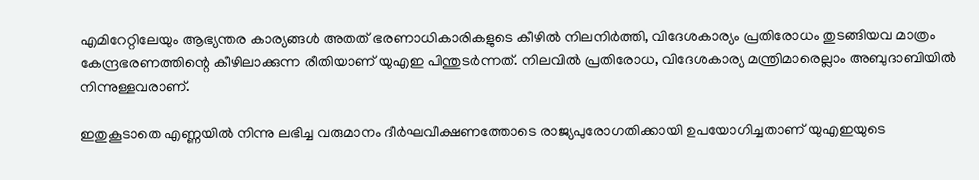എമിറേറ്റിലേയും ആഭ്യന്തര കാര്യങ്ങള്‍ അതത് ഭരണാധികാരികളുടെ കീഴില്‍ നിലനിര്‍ത്തി, വിദേശകാര്യം പ്രതിരോധം തുടങ്ങിയവ മാത്രം കേന്ദ്രഭരണത്തിന്റെ കീഴിലാക്കുന്ന രീതിയാണ് യുഎഇ പിന്തുടര്‍ന്നത്. നിലവില്‍ പ്രതിരോധ, വിദേശകാര്യ മന്ത്രിമാരെല്ലാം അബുദാബിയില്‍ നിന്നുള്ളവരാണ്.

ഇതുകൂടാതെ എണ്ണയില്‍ നിന്നു ലഭിച്ച വരുമാനം ദീര്‍ഘവീക്ഷണത്തോടെ രാജ്യപുരോഗതിക്കായി ഉപയോഗിച്ചതാണ് യുഎഇയുടെ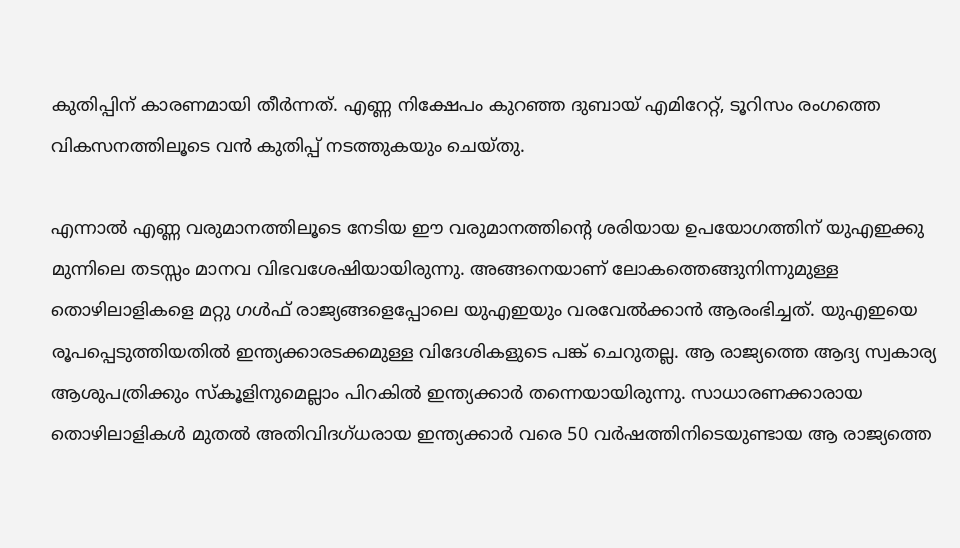കുതിപ്പിന് കാരണമായി തീർന്നത്. എണ്ണ നിക്ഷേപം കുറഞ്ഞ ദുബായ് എമിറേറ്റ്, ടൂറിസം രംഗത്തെ വികസനത്തിലൂടെ വന്‍ കുതിപ്പ് നടത്തുകയും ചെയ്തു.

എന്നാൽ എണ്ണ വരുമാനത്തിലൂടെ നേടിയ ഈ വരുമാനത്തിന്റെ ശരിയായ ഉപയോഗത്തിന് യുഎഇക്കു മുന്നിലെ തടസ്സം മാനവ വിഭവശേഷിയായിരുന്നു. അങ്ങനെയാണ് ലോകത്തെങ്ങുനിന്നുമുള്ള തൊഴിലാളികളെ മറ്റു ഗള്‍ഫ് രാജ്യങ്ങളെപ്പോലെ യുഎഇയും വരവേൽക്കാൻ ആരംഭിച്ചത്. യുഎഇയെ രൂപപ്പെടുത്തിയതില്‍ ഇന്ത്യക്കാരടക്കമുള്ള വിദേശികളുടെ പങ്ക് ചെറുതല്ല. ആ രാജ്യത്തെ ആദ്യ സ്വകാര്യ ആശുപത്രിക്കും സ്‌കൂളിനുമെല്ലാം പിറകില്‍ ഇന്ത്യക്കാർ തന്നെയായിരുന്നു. സാധാരണക്കാരായ തൊഴിലാളികള്‍ മുതല്‍ അതിവിദഗ്ധരായ ഇന്ത്യക്കാര്‍ വരെ 50 വര്‍ഷത്തിനിടെയുണ്ടായ ആ രാജ്യത്തെ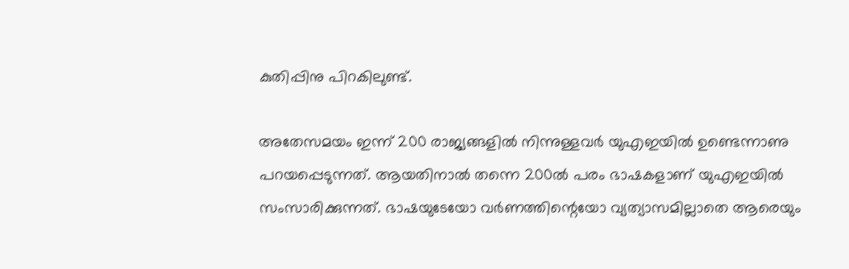കുതിപ്പിനു പിറകിലുണ്ട്.

അതേസമയം ഇന്ന് 200 രാജ്യങ്ങളിൽ നിന്നുള്ളവർ യുഎഇയിൽ ഉണ്ടെന്നാണു പറയപ്പെടുന്നത്. ആയതിനാൽ തന്നെ 200ൽ പരം ഭാഷകളാണ് യുഎഇയിൽ സംസാരിക്കുന്നത്. ഭാഷയുടേയോ വർണത്തിന്റെയോ വ്യത്യാസമില്ലാതെ ആരെയും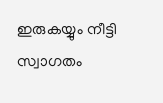ഇരുകയ്യും നീട്ടി സ്വാഗതം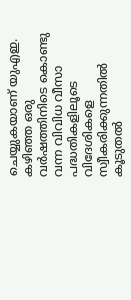ചെയ്യുകയാണ് യുഎഇ. കഴിഞ്ഞ ഒരു വർഷത്തിനിടെ കൊണ്ടു വന്ന വിവിധ വീസാ പദ്ധതികളിലൂടെ വിദേശികളെ സ്വീകരിക്കുന്നതിൽ കൂടുതൽ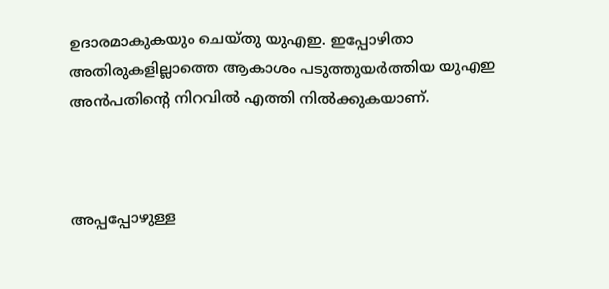ഉദാരമാകുകയും ചെയ്തു യുഎഇ. ഇപ്പോഴിതാ അതിരുകളില്ലാത്തെ ആകാശം പടുത്തുയർത്തിയ യുഎഇ അൻപതിന്റെ നിറവിൽ എത്തി നിൽക്കുകയാണ്.



അപ്പപ്പോഴുള്ള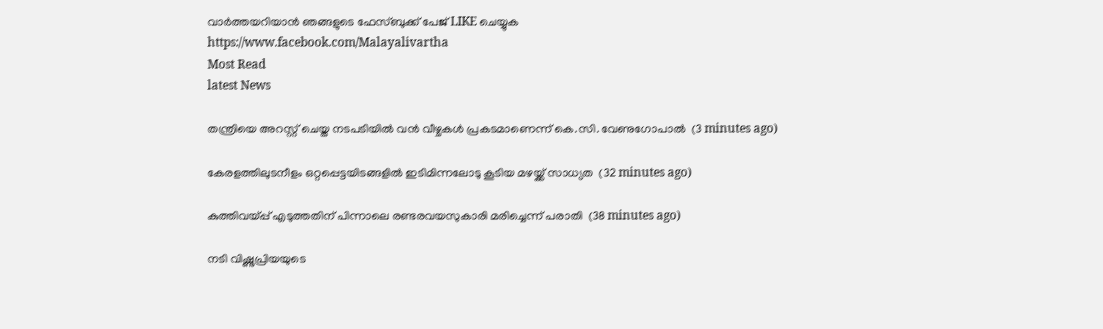വാര്‍ത്തയറിയാന്‍ ഞങ്ങളുടെ ഫേസ്‌ബുക്ക്‌ പേജ് LIKE ചെയ്യുക
https://www.facebook.com/Malayalivartha
Most Read
latest News

തന്ത്രിയെ അറസ്റ്റ് ചെയ്ത നടപടിയില്‍ വന്‍ വീഴ്ചകള്‍ പ്രകടമാണെന്ന് കെ.സി. വേണുഗോപാല്‍  (3 minutes ago)

കേരളത്തിലുടനീളം ഒറ്റപ്പെട്ടയിടങ്ങളില്‍ ഇടിമിന്നലോടു കൂടിയ മഴയ്ക്ക് സാധ്യത  (32 minutes ago)

കുത്തിവയ്പ്പ് എടുത്തതിന് പിന്നാലെ രണ്ടരവയസുകാരി മരിച്ചെന്ന് പരാതി  (38 minutes ago)

നടി വിഷ്ണുപ്രിയയുടെ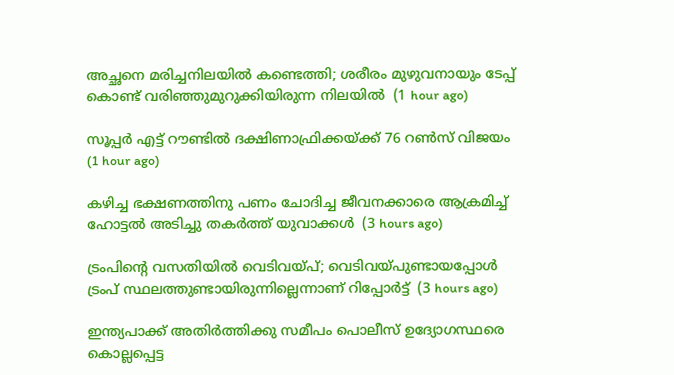അച്ഛനെ മരിച്ചനിലയില്‍ കണ്ടെത്തി; ശരീരം മുഴുവനായും ടേപ്പ് കൊണ്ട് വരിഞ്ഞുമുറുക്കിയിരുന്ന നിലയില്‍  (1 hour ago)

സൂപ്പര്‍ എട്ട് റൗണ്ടില്‍ ദക്ഷിണാഫ്രിക്കയ്ക്ക് 76 റണ്‍സ് വിജയം  (1 hour ago)

കഴിച്ച ഭക്ഷണത്തിനു പണം ചോദിച്ച ജീവനക്കാരെ ആക്രമിച്ച് ഹോട്ടല്‍ അടിച്ചു തകര്‍ത്ത് യുവാക്കള്‍  (3 hours ago)

ട്രംപിന്റെ വസതിയില്‍ വെടിവയ്പ്; വെടിവയ്പുണ്ടായപ്പോള്‍ ട്രംപ് സ്ഥലത്തുണ്ടായിരുന്നില്ലെന്നാണ് റിപ്പോര്‍ട്ട്  (3 hours ago)

ഇന്ത്യപാക്ക് അതിര്‍ത്തിക്കു സമീപം പൊലീസ് ഉദ്യോഗസ്ഥരെ കൊല്ലപ്പെട്ട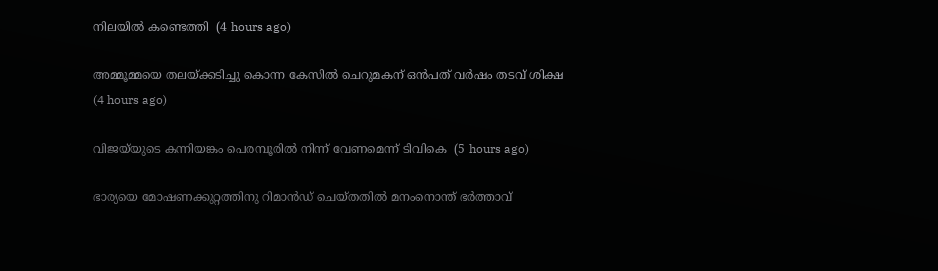നിലയില്‍ കണ്ടെത്തി  (4 hours ago)

അമ്മൂമ്മയെ തലയ്ക്കടിച്ചു കൊന്ന കേസില്‍ ചെറുമകന് ഒന്‍പത് വര്‍ഷം തടവ് ശിക്ഷ  (4 hours ago)

വിജയ്‌യുടെ കന്നിയങ്കം പെരമ്പൂരില്‍ നിന്ന് വേണമെന്ന് ടിവികെ  (5 hours ago)

ഭാര്യയെ മോഷണക്കുറ്റത്തിനു റിമാന്‍ഡ് ചെയ്തതില്‍ മനംനൊന്ത് ഭര്‍ത്താവ്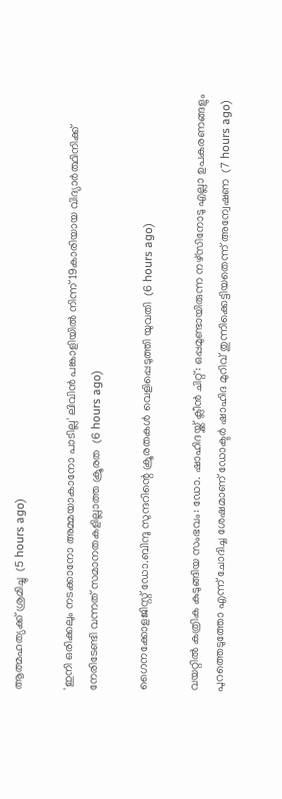ആത്മഹത്യക്ക് ശ്രമിച്ചു  (5 hours ago)

'ഇനി ഒരിക്കലും നടക്കാനോ അമ്മയാകാനോ പാടില്ല' ലിവിന്‍ പങ്കാളിയില്‍ നിന്ന് 19കാരിയായ വിദ്യാര്‍ത്ഥിനിക്ക് നേരിടേണ്ടി വന്നത് സമാനതകളില്ലാത്ത ക്രൂരത  (6 hours ago)

ഗൈനക്കോളജിസ്റ്റ് ഡോ.ബിന്ദു സുന്ദറിന്റെ ക്രൂരതകള്‍ വെളിപ്പെടുത്തി യുവതി  (6 hours ago)

വയറ്റില്‍ കത്രിക കുടുങ്ങിയ സംഭവം: ഡോ. ഷാഹിദയ്ക്ക് ക്ലീന്‍ ചിറ്റ്: ഒപ്പമുണ്ടായിരുന്ന നഴ്‌സിനോടു എല്ലാ ഉപകരണങ്ങളും പുറത്തെടുത്തോ എന്ന് ചോദിച്ച ശേഷമാണ് ഡോക്ടര്‍ ഷാഹിദ മുറിവ് തുന്നിക്കെട്ടിയതെന്ന് അന്വേഷണ  (7 hours ago)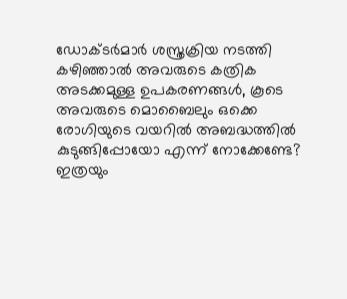ഡോക്ടർമാർ ശസ്ത്രക്രിയ നടത്തി കഴിഞ്ഞാൽ അവരുടെ കത്രിക അടക്കമുള്ള ഉപകരണങ്ങൾ, കൂടെ അവരുടെ മൊബൈലും ഒക്കെ രോഗിയുടെ വയറിൽ അബദ്ധത്തിൽ കുടുങ്ങിപ്പോയോ എന്ന് നോക്കേണ്ടേ? ഇത്രയും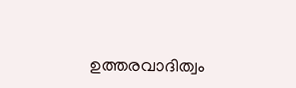ഉത്തരവാദിത്വം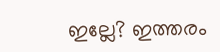ഇല്ലേ? ഇത്തരം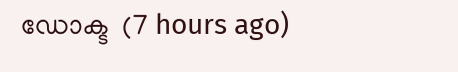ഡോക്ട  (7 hours ago)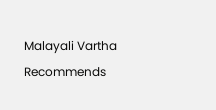Malayali Vartha Recommends